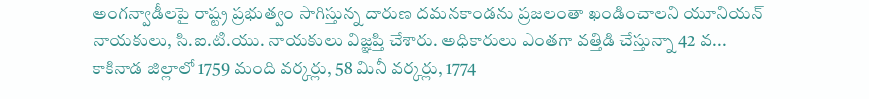అంగన్వాడీలపై రాష్ట్ర ప్రభుత్వం సాగిస్తున్న దారుణ దమనకాండను ప్రజలంతా ఖండించాలని యూనియన్ నాయకులు, సి.ఐ.టి.యు. నాయకులు విజ్ఞప్తి చేశారు. అధికారులు ఎంతగా వత్తిడి చేస్తున్నా 42 వ...
కాకినాడ జిల్లాలో 1759 మంది వర్కర్లు, 58 మినీ వర్కర్లు, 1774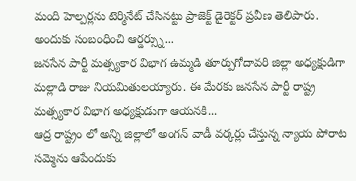మంది హెల్పర్లను టెర్మినేట్ చేసినట్టు ప్రాజెక్ట్ డైరెక్టర్ ప్రవీణ తెలిపారు. అందుకు సంబంధించి ఆర్డర్స్ను...
జనసేన పార్టీ మత్స్యకార విభాగ ఉమ్మడి తూర్పుగోదావరి జిల్లా అధ్యక్షుడిగా మల్లాడి రాజు నియమితులయ్యారు. ఈ మేరకు జనసేన పార్టీ రాష్ట్ర మత్స్యకార విభాగ అధ్యక్షుడుగా ఆయనకి...
ఆద్ర రాష్ట్రం లో అన్ని జిల్లాలో అంగన్ వాడీ వర్కర్లు చేస్తున్న న్యాయ పోరాట సమ్మెను ఆపేందుకు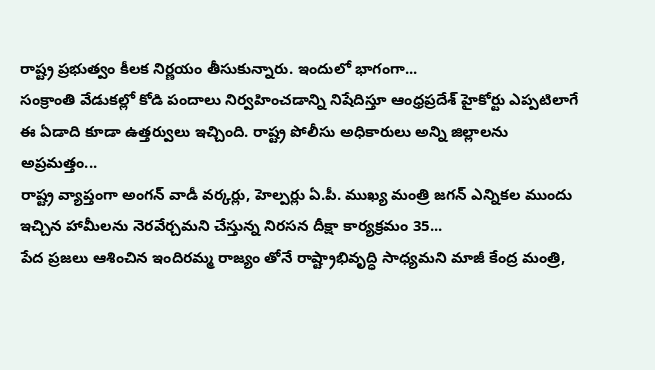రాష్ట్ర ప్రభుత్వం కీలక నిర్ణయం తీసుకున్నారు. ఇందులో భాగంగా...
సంక్రాంతి వేడుకల్లో కోడి పందాలు నిర్వహించడాన్ని నిషేదిస్తూ ఆంధ్రప్రదేశ్ హైకోర్టు ఎప్పటిలాగే ఈ ఏడాది కూడా ఉత్తర్వులు ఇచ్చింది. రాష్ట్ర పోలీసు అధికారులు అన్ని జిల్లాలను అప్రమత్తం...
రాష్ట్ర వ్యాప్తంగా అంగన్ వాడీ వర్కర్లు, హెల్పర్లు ఏ.పీ. ముఖ్య మంత్రి జగన్ ఎన్నికల ముందు ఇచ్చిన హామీలను నెరవేర్చమని చేస్తున్న నిరసన దీక్షా కార్యక్రమం 35...
పేద ప్రజలు ఆశించిన ఇందిరమ్మ రాజ్యం తోనే రాష్ట్రాభివృద్ధి సాధ్యమని మాజీ కేంద్ర మంత్రి,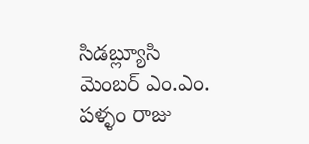సిడబ్ల్యూసి మెంబర్ ఎం.ఎం. పళ్ళం రాజు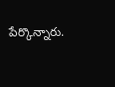పేర్కొన్నారు.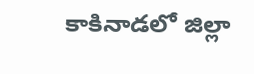కాకినాడలో జిల్లా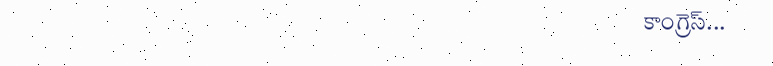కాంగ్రెస్...